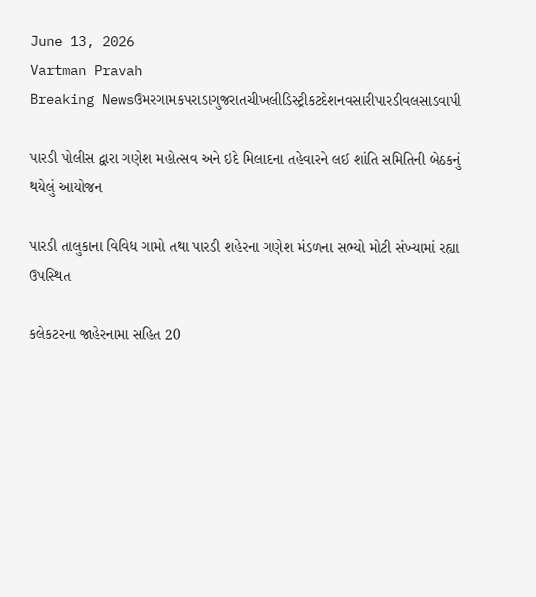June 13, 2026
Vartman Pravah
Breaking Newsઉમરગામકપરાડાગુજરાતચીખલીડિસ્ટ્રીકટદેશનવસારીપારડીવલસાડવાપી

પારડી પોલીસ દ્વારા ગણેશ મહોત્‍સવ અને ઇદે મિલાદના તહેવારને લઈ શાંતિ સમિતિની બેઠકનું થયેલું આયોજન

પારડી તાલુકાના વિવિધ ગામો તથા પારડી શહેરના ગણેશ મંડળના સભ્‍યો મોટી સંખ્‍યામાં રહ્યા ઉપસ્‍થિત

કલેકટરના જાહેરનામા સહિત 20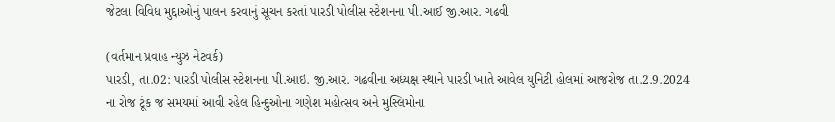જેટલા વિવિધ મુદ્દાઓનું પાલન કરવાનું સૂચન કરતાં પારડી પોલીસ સ્‍ટેશનના પી.આઈ જી.આર. ગઢવી

(વર્તમાન પ્રવાહ ન્‍યુઝ નેટવર્ક)
પારડી, તા.02: પારડી પોલીસ સ્‍ટેશનના પી.આઇ. જી.આર. ગઢવીના અધ્‍યક્ષ સ્‍થાને પારડી ખાતે આવેલ યુનિટી હોલમાં આજરોજ તા.2.9.2024 ના રોજ ટૂંક જ સમયમાં આવી રહેલ હિન્‍દુઓના ગણેશ મહોત્‍સવ અને મુસ્‍લિમોના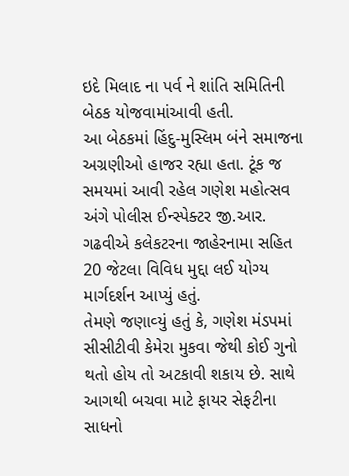ઇદે મિલાદ ના પર્વ ને શાંતિ સમિતિની બેઠક યોજવામાંઆવી હતી.
આ બેઠકમાં હિંદુ-મુસ્‍લિમ બંને સમાજના અગ્રણીઓ હાજર રહ્યા હતા. ટૂંક જ સમયમાં આવી રહેલ ગણેશ મહોત્‍સવ અંગે પોલીસ ઈન્‍સ્‍પેક્‍ટર જી.આર. ગઢવીએ કલેકટરના જાહેરનામા સહિત 20 જેટલા વિવિધ મુદ્દા લઈ યોગ્‍ય માર્ગદર્શન આપ્‍યું હતું.
તેમણે જણાવ્‍યું હતું કે, ગણેશ મંડપમાં સીસીટીવી કેમેરા મુકવા જેથી કોઈ ગુનો થતો હોય તો અટકાવી શકાય છે. સાથે આગથી બચવા માટે ફાયર સેફટીના સાધનો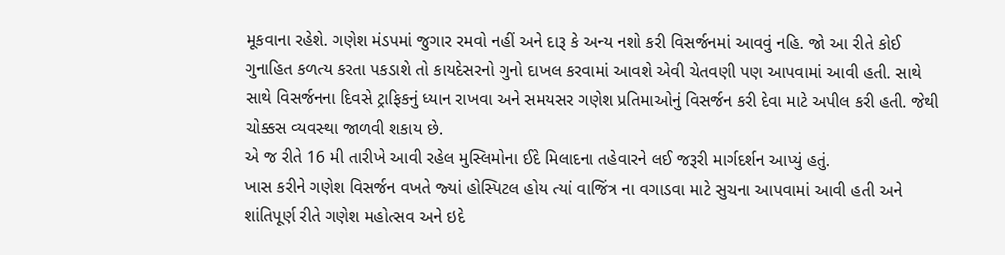મૂકવાના રહેશે. ગણેશ મંડપમાં જુગાર રમવો નહીં અને દારૂ કે અન્‍ય નશો કરી વિસર્જનમાં આવવું નહિ. જો આ રીતે કોઈ ગુનાહિત કળત્‍ય કરતા પકડાશે તો કાયદેસરનો ગુનો દાખલ કરવામાં આવશે એવી ચેતવણી પણ આપવામાં આવી હતી. સાથે સાથે વિસર્જનના દિવસે ટ્રાફિકનું ધ્‍યાન રાખવા અને સમયસર ગણેશ પ્રતિમાઓનું વિસર્જન કરી દેવા માટે અપીલ કરી હતી. જેથી ચોક્કસ વ્‍યવસ્‍થા જાળવી શકાય છે.
એ જ રીતે 16 મી તારીખે આવી રહેલ મુસ્‍લિમોના ઈદે મિલાદના તહેવારને લઈ જરૂરી માર્ગદર્શન આપ્‍યું હતું.
ખાસ કરીને ગણેશ વિસર્જન વખતે જ્‍યાં હોસ્‍પિટલ હોય ત્‍યાં વાજિંત્ર ના વગાડવા માટે સુચના આપવામાં આવી હતી અને શાંતિપૂર્ણ રીતે ગણેશ મહોત્‍સવ અને ઇદે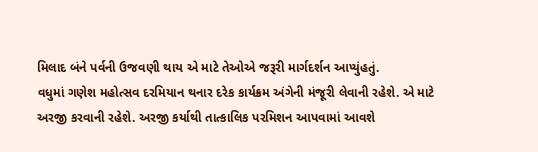મિલાદ બંને પર્વની ઉજવણી થાય એ માટે તેઓએ જરૂરી માર્ગદર્શન આપ્‍યુંહતું.
વધુમાં ગણેશ મહોત્‍સવ દરમિયાન થનાર દરેક કાર્યક્રમ અંગેની મંજૂરી લેવાની રહેશે. એ માટે અરજી કરવાની રહેશે. અરજી કર્યાથી તાત્‍કાલિક પરમિશન આપવામાં આવશે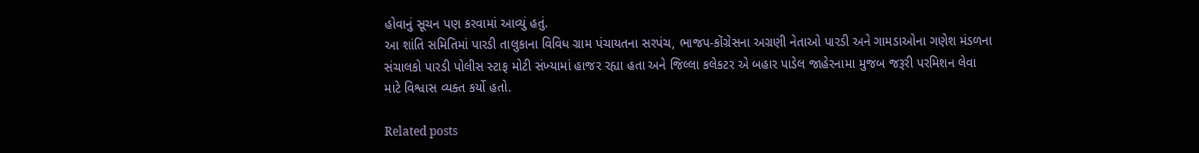હોવાનું સૂચન પણ કરવામાં આવ્‍યું હતું.
આ શાંતિ સમિતિમાં પારડી તાલુકાના વિવિધ ગ્રામ પંચાયતના સરપંચ, ભાજપ-કોંગ્રેસના અગ્રણી નેતાઓ પારડી અને ગામડાઓના ગણેશ મંડળના સંચાલકો પારડી પોલીસ સ્‍ટાફ મોટી સંખ્‍યામાં હાજર રહ્યા હતા અને જિલ્લા કલેકટર એ બહાર પાડેલ જાહેરનામા મુજબ જરૂરી પરમિશન લેવા માટે વિશ્વાસ વ્‍યક્‍ત કર્યો હતો.

Related posts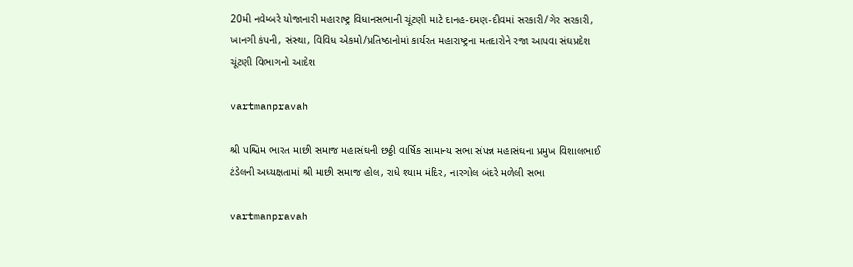20મી નવેમ્‍બરે યોજાનારી મહારાષ્ટ્ર વિધાનસભાની ચૂંટણી માટે દાનહ-દમણ-દીવમાં સરકારી/ગેર સરકારી, ખાનગી કંપની, સંસ્‍થા, વિવિધ એકમો/પ્રતિષ્ઠાનોમાં કાર્યરત મહારાષ્ટ્રના મતદારોને રજા આપવા સંઘપ્રદેશ ચૂંટણી વિભાગનો આદેશ

vartmanpravah

શ્રી પશ્ચિમ ભારત માછી સમાજ મહાસંઘની છઠ્ઠી વાર્ષિક સામાન્‍ય સભા સંપન્ન મહાસંઘના પ્રમુખ વિશાલભાઈ ટંડેલની અધ્‍યક્ષતામાં શ્રી માછી સમાજ હોલ, રાધે શ્‍યામ મંદિર, નારગોલ બંદરે મળેલી સભા

vartmanpravah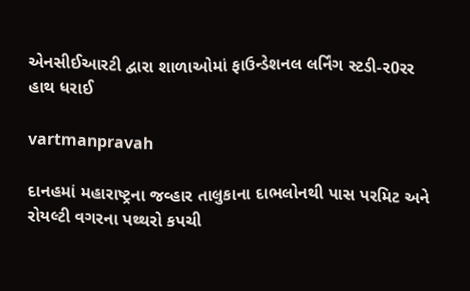એનસીઈઆરટી દ્વારા શાળાઓમાં ફાઉન્‍ડેશનલ લર્નિંગ સ્‍ટડી-ર0રર હાથ ધરાઈ

vartmanpravah

દાનહમાં મહારાષ્‍ટ્રના જવ્‍હાર તાલુકાના દાભલોનથી પાસ પરમિટ અને રોયલ્‍ટી વગરના પથ્‍થરો કપચી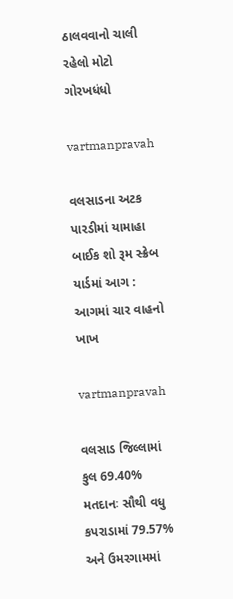ઠાલવવાનો ચાલી રહેલો મોટો ગોરખધંધો

vartmanpravah

વલસાડના અટક પારડીમાં યામાહા બાઈક શો રૂમ સ્‍ક્રેબ યાર્ડમાં આગ : આગમાં ચાર વાહનો ખાખ

vartmanpravah

વલસાડ જિલ્લામાં કુલ 69.40% મતદાનઃ સૌથી વધુ કપરાડામાં 79.57% અને ઉમરગામમાં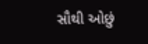સૌથી ઓછું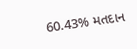60.43% મતદાન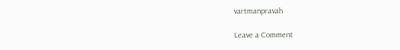vartmanpravah

Leave a Comment